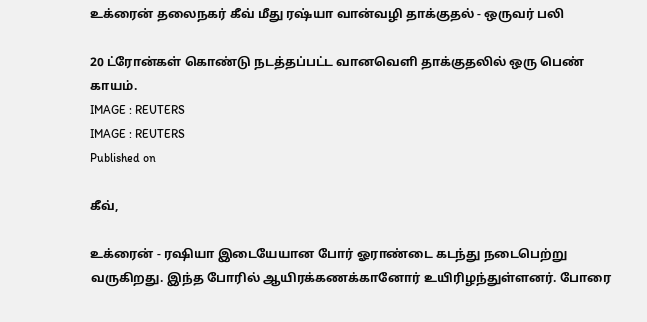உக்ரைன் தலைநகர் கீவ் மீது ரஷ்யா வான்வழி தாக்குதல் - ஒருவர் பலி

20 ட்ரோன்கள் கொண்டு நடத்தப்பட்ட வானவெளி தாக்குதலில் ஒரு பெண் காயம்.
IMAGE : REUTERS
IMAGE : REUTERS
Published on

கீவ்,

உக்ரைன் - ரஷியா இடையேயான போர் ஓராண்டை கடந்து நடைபெற்று வருகிறது. இந்த போரில் ஆயிரக்கணக்கானோர் உயிரிழந்துள்ளனர். போரை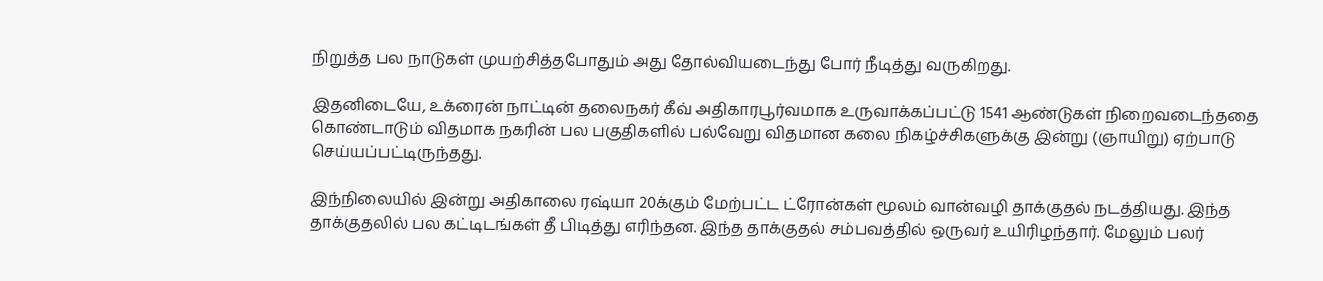நிறுத்த பல நாடுகள் முயற்சித்தபோதும் அது தோல்வியடைந்து போர் நீடித்து வருகிறது.

இதனிடையே, உக்ரைன் நாட்டின் தலைநகர் கீவ் அதிகாரபூர்வமாக உருவாக்கப்பட்டு 1541 ஆண்டுகள் நிறைவடைந்ததை கொண்டாடும் விதமாக நகரின் பல பகுதிகளில் பல்வேறு விதமான கலை நிகழ்ச்சிகளுக்கு இன்று (ஞாயிறு) ஏற்பாடு செய்யப்பட்டிருந்தது.

இந்நிலையில் இன்று அதிகாலை ரஷ்யா 20க்கும் மேற்பட்ட ட்ரோன்கள் மூலம் வான்வழி தாக்குதல் நடத்தியது. இந்த தாக்குதலில் பல கட்டிடங்கள் தீ பிடித்து எரிந்தன. இந்த தாக்குதல் சம்பவத்தில் ஒருவர் உயிரிழந்தார். மேலும் பலர்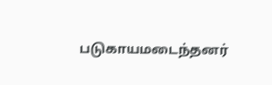படுகாயமடைந்தனர்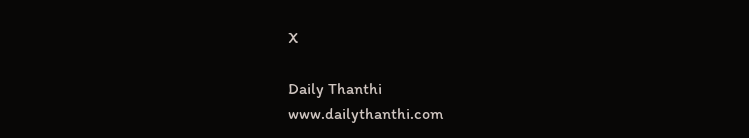X

Daily Thanthi
www.dailythanthi.com